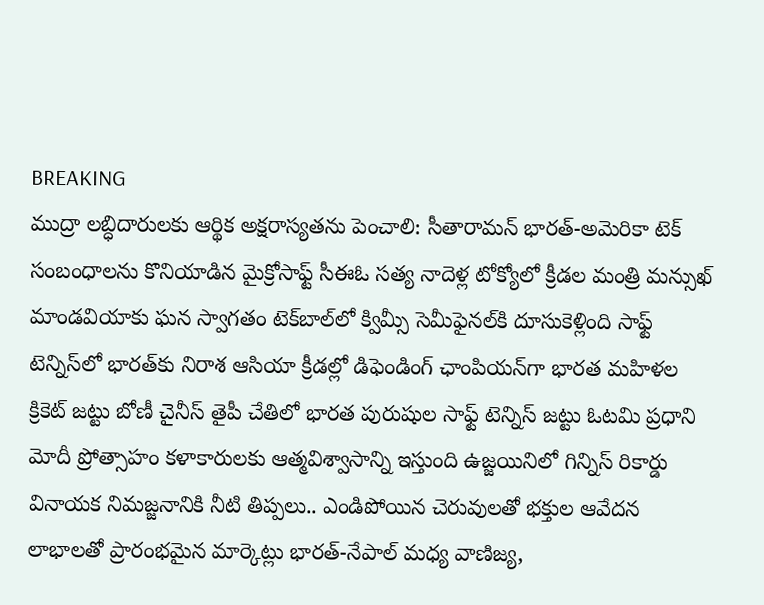BREAKING
ముద్రా లబ్ధిదారులకు ఆర్థిక అక్షరాస్యతను పెంచాలి: సీతారామన్ భారత్-అమెరికా టెక్ సంబంధాలను కొనియాడిన మైక్రోసాఫ్ట్ సీఈఓ సత్య నాదెళ్ల టోక్యోలో క్రీడల మంత్రి మన్సుఖ్ మాండవియాకు ఘన స్వాగతం టెక్‌బాల్‌లో క్విమ్సీ సెమీఫైనల్‌కి దూసుకెళ్లింది సాఫ్ట్ టెన్నిస్‌లో భారత్‌కు నిరాశ ఆసియా క్రీడల్లో డిఫెండింగ్ ఛాంపియన్‌గా భారత మహిళల క్రికెట్ జట్టు బోణీ చైనీస్ తైపీ చేతిలో భారత పురుషుల సాఫ్ట్ టెన్నిస్ జట్టు ఓటమి ప్రధాని మోదీ ప్రోత్సాహం కళాకారులకు ఆత్మవిశ్వాసాన్ని ఇస్తుంది ఉజ్జయినిలో గిన్నిస్ రికార్డు వినాయక నిమజ్జనానికి నీటి తిప్పలు.. ఎండిపోయిన చెరువులతో భక్తుల ఆవేదన లాభాలతో ప్రారంభమైన మార్కెట్లు భారత్-నేపాల్ మధ్య వాణిజ్య,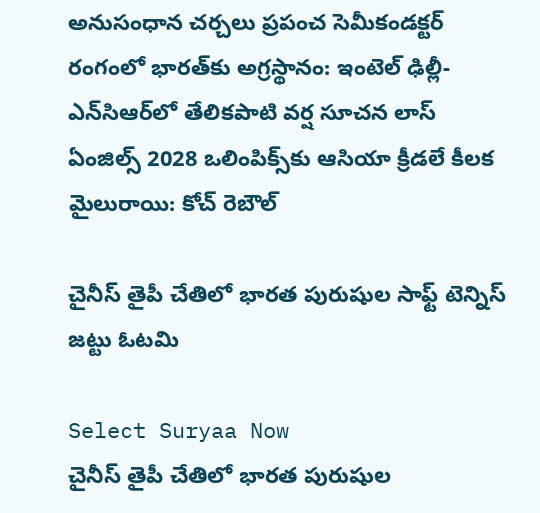అనుసంధాన చర్చలు ప్రపంచ సెమీకండక్టర్ రంగంలో భారత్‌కు అగ్రస్థానం: ఇంటెల్ ఢిల్లీ-ఎన్‌సిఆర్‌లో తేలికపాటి వర్ష సూచన లాస్ ఏంజిల్స్ 2028 ఒలింపిక్స్‌కు ఆసియా క్రీడలే కీలక మైలురాయి: కోచ్ రెబౌల్

చైనీస్ తైపీ చేతిలో భారత పురుషుల సాఫ్ట్ టెన్నిస్ జట్టు ఓటమి

Select Suryaa Now
చైనీస్ తైపీ చేతిలో భారత పురుషుల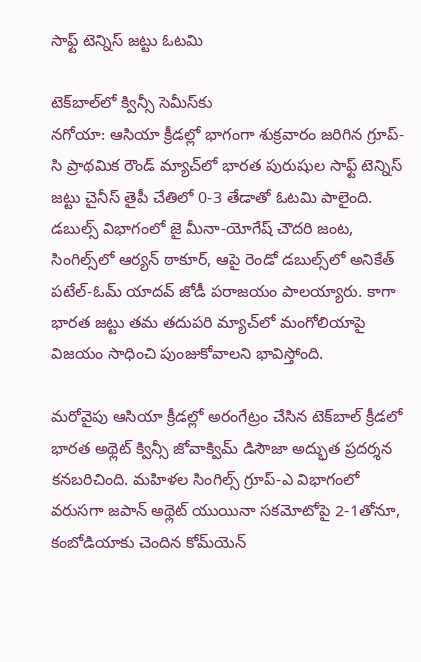సాఫ్ట్ టెన్నిస్ జట్టు ఓటమి

టెక్‌బాల్‌లో క్విన్సీ సెమీస్‌కు
నగోయా: ఆసియా క్రీడల్లో భాగంగా శుక్రవారం జరిగిన గ్రూప్-సి ప్రాథమిక రౌండ్ మ్యాచ్‌లో భారత పురుషుల సాఫ్ట్ టెన్నిస్ జట్టు చైనీస్ తైపీ చేతిలో 0-3 తేడాతో ఓటమి పాలైంది. డబుల్స్ విభాగంలో జై మీనా-యోగేష్ చౌదరి జంట, సింగిల్స్‌లో ఆర్యన్ ఠాకూర్, ఆపై రెండో డబుల్స్‌లో అనికేత్ పటేల్-ఓమ్ యాదవ్ జోడీ పరాజయం పాలయ్యారు. కాగా భారత జట్టు తమ తదుపరి మ్యాచ్‌లో మంగోలియాపై విజయం సాధించి పుంజుకోవాలని భావిస్తోంది.

మరోవైపు ఆసియా క్రీడల్లో అరంగేట్రం చేసిన టెక్‌బాల్ క్రీడలో భారత అథ్లెట్ క్విన్సీ జోవాక్విమ్ డిసౌజా అద్భుత ప్రదర్శన కనబరిచింది. మహిళల సింగిల్స్ గ్రూప్-ఎ విభాగంలో వరుసగా జపాన్ అథ్లెట్ యుయినా సకమోటోపై 2-1తోనూ, కంబోడియాకు చెందిన కోమ్‌యెన్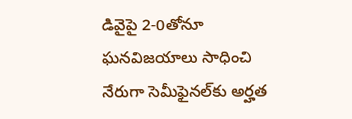డివైపై 2-0తోనూ ఘనవిజయాలు సాధించి నేరుగా సెమీఫైనల్‌కు అర్హత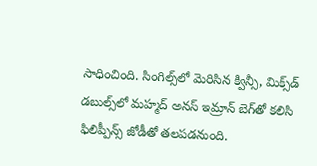సాధించింది. సింగిల్స్‌లో మెరిసిన క్విన్సీ, మిక్స్‌డ్ డబుల్స్‌లో మహ్మద్ అనస్ ఇమ్రాన్ బెగ్‌తో కలిసి ఫిలిప్పీన్స్ జోడీతో తలపడనుంది.